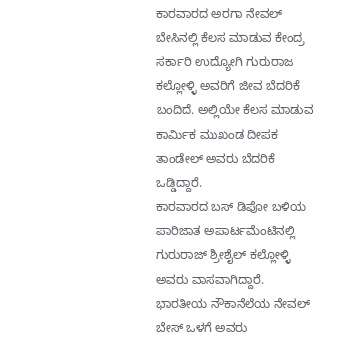ಕಾರವಾರದ ಅರಗಾ ನೇವಲ್ ಬೇಸಿನಲ್ಲಿ ಕೆಲಸ ಮಾಡುವ ಕೇಂದ್ರ ಸರ್ಕಾರಿ ಉದ್ಯೋಗಿ ಗುರುರಾಜ ಕಲ್ಲೋಳ್ಳಿ ಅವರಿಗೆ ಜೀವ ಬೆದರಿಕೆ ಬಂದಿದೆ. ಅಲ್ಲಿಯೇ ಕೆಲಸ ಮಾಡುವ ಕಾರ್ಮಿಕ ಮುಖಂಡ ದೀಪಕ ತಾಂಡೇಲ್ ಅವರು ಬೆದರಿಕೆ ಒಡ್ಡಿದ್ದಾರೆ.
ಕಾರವಾರದ ಬಸ್ ಡಿಪೋ ಬಳಿಯ ಪಾರಿಜಾತ ಅಪಾರ್ಟಮೆಂಟಿನಲ್ಲಿ ಗುರುರಾಜ್ ಶ್ರೀಶೈಲ್ ಕಲ್ಲೋಳ್ಳಿ ಅವರು ವಾಸವಾಗಿದ್ದಾರೆ. ಭಾರತೀಯ ನೌಕಾನೆಲೆಯ ನೇವಲ್ ಬೇಸ್ ಒಳಗೆ ಅವರು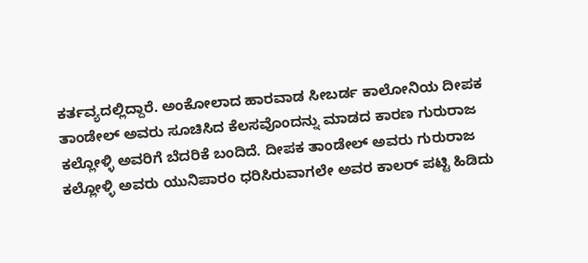ಕರ್ತವ್ಯದಲ್ಲಿದ್ದಾರೆ. ಅಂಕೋಲಾದ ಹಾರವಾಡ ಸೀಬರ್ಡ ಕಾಲೋನಿಯ ದೀಪಕ ತಾಂಡೇಲ್ ಅವರು ಸೂಚಿಸಿದ ಕೆಲಸವೊಂದನ್ನು ಮಾಡದ ಕಾರಣ ಗುರುರಾಜ ಕಲ್ಲೋಳ್ಳಿ ಅವರಿಗೆ ಬೆದರಿಕೆ ಬಂದಿದೆ. ದೀಪಕ ತಾಂಡೇಲ್ ಅವರು ಗುರುರಾಜ ಕಲ್ಲೋಳ್ಳಿ ಅವರು ಯುನಿಪಾರಂ ಧರಿಸಿರುವಾಗಲೇ ಅವರ ಕಾಲರ್ ಪಟ್ಟಿ ಹಿಡಿದು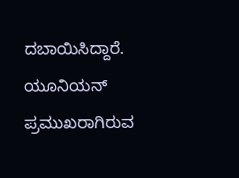ದಬಾಯಿಸಿದ್ದಾರೆ.
ಯೂನಿಯನ್ ಪ್ರಮುಖರಾಗಿರುವ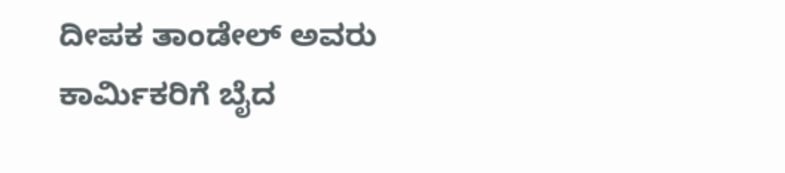ದೀಪಕ ತಾಂಡೇಲ್ ಅವರು ಕಾರ್ಮಿಕರಿಗೆ ಬೈದ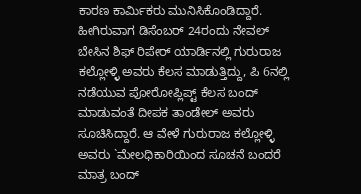ಕಾರಣ ಕಾರ್ಮಿಕರು ಮುನಿಸಿಕೊಂಡಿದ್ದಾರೆ. ಹೀಗಿರುವಾಗ ಡಿಸೆಂಬರ್ 24ರಂದು ನೇವಲ್ ಬೇಸಿನ ಶಿಫ್ ರಿಪೇರ್ ಯಾರ್ಡಿನಲ್ಲಿ ಗುರುರಾಜ ಕಲ್ಲೋಳ್ಳಿ ಅವರು ಕೆಲಸ ಮಾಡುತ್ತಿದ್ದು, ಪಿ 6ನಲ್ಲಿ ನಡೆಯುವ ಪೋರೋಪ್ಲಿಪ್ಟ್ ಕೆಲಸ ಬಂದ್ ಮಾಡುವಂತೆ ದೀಪಕ ತಾಂಡೇಲ್ ಅವರು ಸೂಚಿಸಿದ್ದಾರೆ. ಆ ವೇಳೆ ಗುರುರಾಜ ಕಲ್ಲೋಳ್ಳಿ ಅವರು `ಮೇಲಧಿಕಾರಿಯಿಂದ ಸೂಚನೆ ಬಂದರೆ ಮಾತ್ರ ಬಂದ್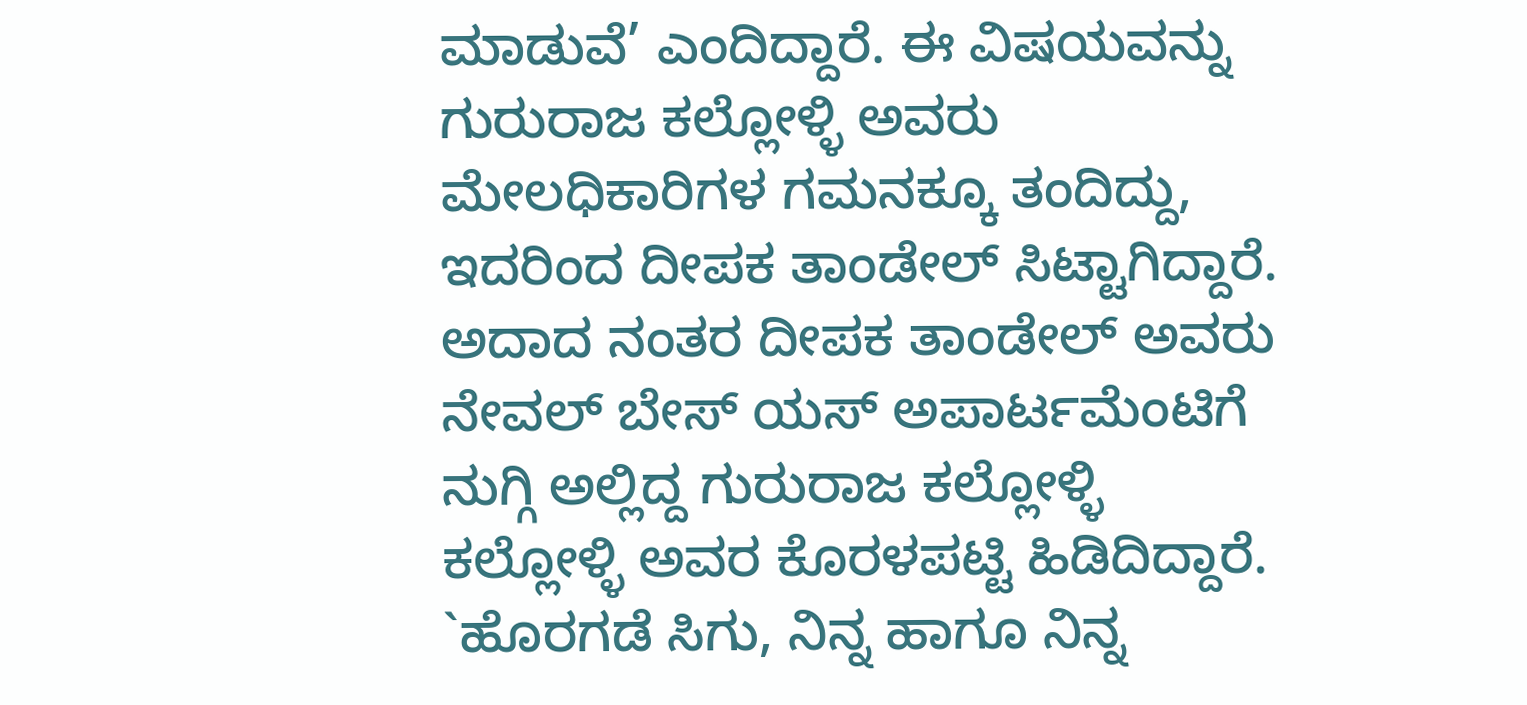ಮಾಡುವೆ’ ಎಂದಿದ್ದಾರೆ. ಈ ವಿಷಯವನ್ನು ಗುರುರಾಜ ಕಲ್ಲೋಳ್ಳಿ ಅವರು ಮೇಲಧಿಕಾರಿಗಳ ಗಮನಕ್ಕೂ ತಂದಿದ್ದು, ಇದರಿಂದ ದೀಪಕ ತಾಂಡೇಲ್ ಸಿಟ್ಟಾಗಿದ್ದಾರೆ.
ಅದಾದ ನಂತರ ದೀಪಕ ತಾಂಡೇಲ್ ಅವರು ನೇವಲ್ ಬೇಸ್ ಯಸ್ ಅಪಾರ್ಟಮೆಂಟಿಗೆ ನುಗ್ಗಿ ಅಲ್ಲಿದ್ದ ಗುರುರಾಜ ಕಲ್ಲೋಳ್ಳಿ ಕಲ್ಲೋಳ್ಳಿ ಅವರ ಕೊರಳಪಟ್ಟಿ ಹಿಡಿದಿದ್ದಾರೆ. `ಹೊರಗಡೆ ಸಿಗು, ನಿನ್ನ ಹಾಗೂ ನಿನ್ನ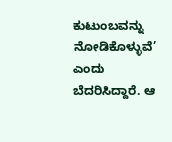ಕುಟುಂಬವನ್ನು ನೋಡಿಕೊಳ್ಳುವೆ’ ಎಂದು ಬೆದರಿಸಿದ್ದಾರೆ. ಆ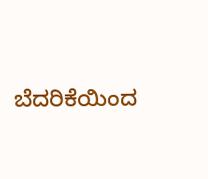ಬೆದರಿಕೆಯಿಂದ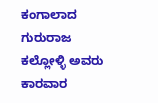ಕಂಗಾಲಾದ ಗುರುರಾಜ ಕಲ್ಲೋಳ್ಳಿ ಅವರು ಕಾರವಾರ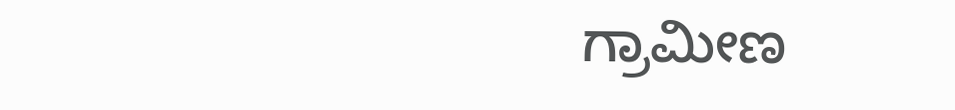ಗ್ರಾಮೀಣ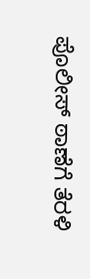ಪೊಲೀಸ್ ಠಾಣೆಗೆ ತೆರಳಿ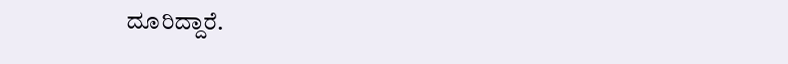ದೂರಿದ್ದಾರೆ.